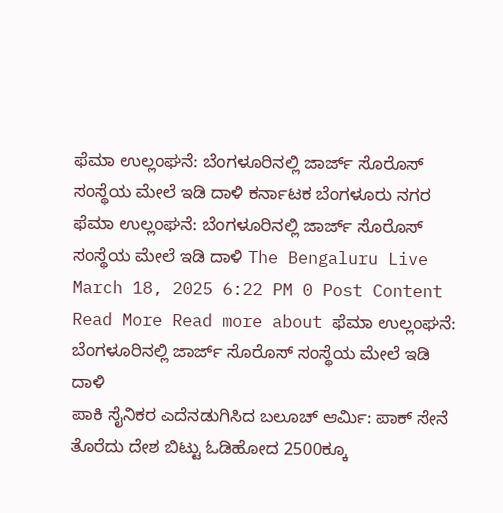ಫೆಮಾ ಉಲ್ಲಂಘನೆ: ಬೆಂಗಳೂರಿನಲ್ಲಿ ಜಾರ್ಜ್ ಸೊರೊಸ್ ಸಂಸ್ಥೆಯ ಮೇಲೆ ಇಡಿ ದಾಳಿ ಕರ್ನಾಟಕ ಬೆಂಗಳೂರು ನಗರ ಫೆಮಾ ಉಲ್ಲಂಘನೆ: ಬೆಂಗಳೂರಿನಲ್ಲಿ ಜಾರ್ಜ್ ಸೊರೊಸ್ ಸಂಸ್ಥೆಯ ಮೇಲೆ ಇಡಿ ದಾಳಿ The Bengaluru Live March 18, 2025 6:22 PM 0 Post Content Read More Read more about ಫೆಮಾ ಉಲ್ಲಂಘನೆ: ಬೆಂಗಳೂರಿನಲ್ಲಿ ಜಾರ್ಜ್ ಸೊರೊಸ್ ಸಂಸ್ಥೆಯ ಮೇಲೆ ಇಡಿ ದಾಳಿ
ಪಾಕಿ ಸೈನಿಕರ ಎದೆನಡುಗಿಸಿದ ಬಲೂಚ್ ಆರ್ಮಿ: ಪಾಕ್ ಸೇನೆ ತೊರೆದು ದೇಶ ಬಿಟ್ಟು ಓಡಿಹೋದ 2500ಕ್ಕೂ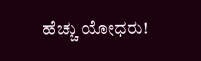ಹೆಚ್ಚು ಯೋಧರು!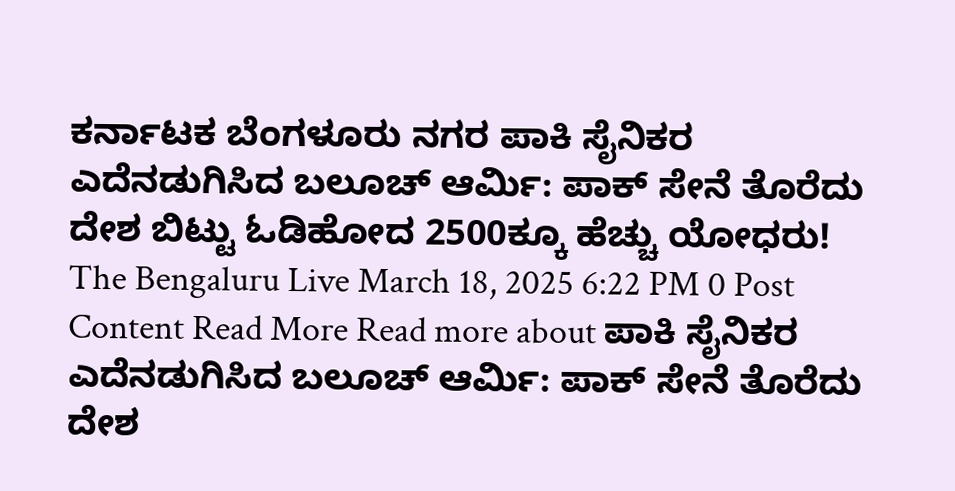ಕರ್ನಾಟಕ ಬೆಂಗಳೂರು ನಗರ ಪಾಕಿ ಸೈನಿಕರ ಎದೆನಡುಗಿಸಿದ ಬಲೂಚ್ ಆರ್ಮಿ: ಪಾಕ್ ಸೇನೆ ತೊರೆದು ದೇಶ ಬಿಟ್ಟು ಓಡಿಹೋದ 2500ಕ್ಕೂ ಹೆಚ್ಚು ಯೋಧರು! The Bengaluru Live March 18, 2025 6:22 PM 0 Post Content Read More Read more about ಪಾಕಿ ಸೈನಿಕರ ಎದೆನಡುಗಿಸಿದ ಬಲೂಚ್ ಆರ್ಮಿ: ಪಾಕ್ ಸೇನೆ ತೊರೆದು ದೇಶ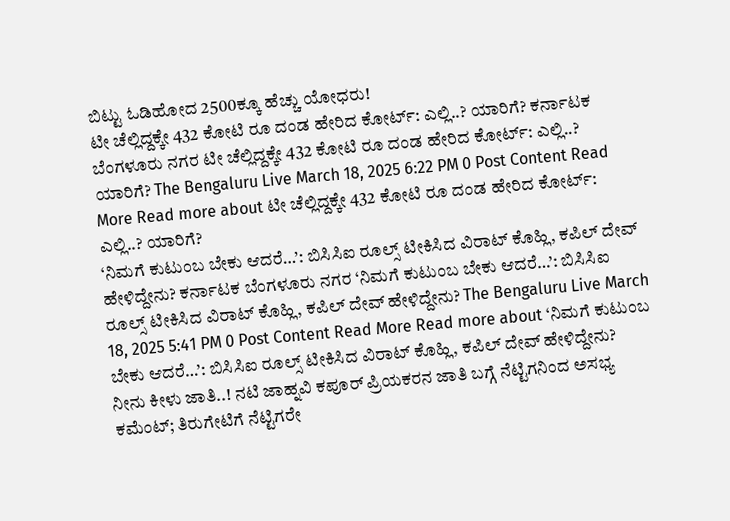ಬಿಟ್ಟು ಓಡಿಹೋದ 2500ಕ್ಕೂ ಹೆಚ್ಚು ಯೋಧರು!
ಟೀ ಚೆಲ್ಲಿದ್ದಕ್ಕೇ 432 ಕೋಟಿ ರೂ ದಂಡ ಹೇರಿದ ಕೋರ್ಟ್: ಎಲ್ಲಿ..? ಯಾರಿಗೆ? ಕರ್ನಾಟಕ ಬೆಂಗಳೂರು ನಗರ ಟೀ ಚೆಲ್ಲಿದ್ದಕ್ಕೇ 432 ಕೋಟಿ ರೂ ದಂಡ ಹೇರಿದ ಕೋರ್ಟ್: ಎಲ್ಲಿ..? ಯಾರಿಗೆ? The Bengaluru Live March 18, 2025 6:22 PM 0 Post Content Read More Read more about ಟೀ ಚೆಲ್ಲಿದ್ದಕ್ಕೇ 432 ಕೋಟಿ ರೂ ದಂಡ ಹೇರಿದ ಕೋರ್ಟ್: ಎಲ್ಲಿ..? ಯಾರಿಗೆ?
‘ನಿಮಗೆ ಕುಟುಂಬ ಬೇಕು ಆದರೆ…’: ಬಿಸಿಸಿಐ ರೂಲ್ಸ್ ಟೀಕಿಸಿದ ವಿರಾಟ್ ಕೊಹ್ಲಿ, ಕಪಿಲ್ ದೇವ್ ಹೇಳಿದ್ದೇನು? ಕರ್ನಾಟಕ ಬೆಂಗಳೂರು ನಗರ ‘ನಿಮಗೆ ಕುಟುಂಬ ಬೇಕು ಆದರೆ…’: ಬಿಸಿಸಿಐ ರೂಲ್ಸ್ ಟೀಕಿಸಿದ ವಿರಾಟ್ ಕೊಹ್ಲಿ, ಕಪಿಲ್ ದೇವ್ ಹೇಳಿದ್ದೇನು? The Bengaluru Live March 18, 2025 5:41 PM 0 Post Content Read More Read more about ‘ನಿಮಗೆ ಕುಟುಂಬ ಬೇಕು ಆದರೆ…’: ಬಿಸಿಸಿಐ ರೂಲ್ಸ್ ಟೀಕಿಸಿದ ವಿರಾಟ್ ಕೊಹ್ಲಿ, ಕಪಿಲ್ ದೇವ್ ಹೇಳಿದ್ದೇನು?
ನೀನು ಕೀಳು ಜಾತಿ..! ನಟಿ ಜಾಹ್ನವಿ ಕಪೂರ್ ಪ್ರಿಯಕರನ ಜಾತಿ ಬಗ್ಗೆ ನೆಟ್ಟಿಗನಿಂದ ಅಸಭ್ಯ ಕಮೆಂಟ್; ತಿರುಗೇಟಿಗೆ ನೆಟ್ಟಿಗರೇ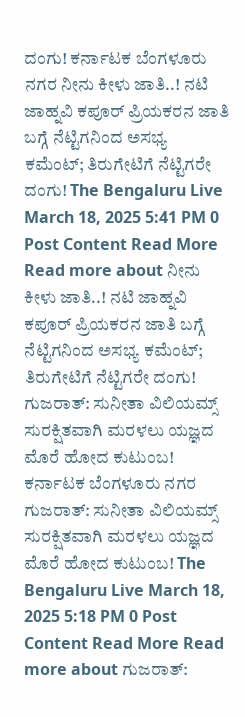ದಂಗು! ಕರ್ನಾಟಕ ಬೆಂಗಳೂರು ನಗರ ನೀನು ಕೀಳು ಜಾತಿ..! ನಟಿ ಜಾಹ್ನವಿ ಕಪೂರ್ ಪ್ರಿಯಕರನ ಜಾತಿ ಬಗ್ಗೆ ನೆಟ್ಟಿಗನಿಂದ ಅಸಭ್ಯ ಕಮೆಂಟ್; ತಿರುಗೇಟಿಗೆ ನೆಟ್ಟಿಗರೇ ದಂಗು! The Bengaluru Live March 18, 2025 5:41 PM 0 Post Content Read More Read more about ನೀನು ಕೀಳು ಜಾತಿ..! ನಟಿ ಜಾಹ್ನವಿ ಕಪೂರ್ ಪ್ರಿಯಕರನ ಜಾತಿ ಬಗ್ಗೆ ನೆಟ್ಟಿಗನಿಂದ ಅಸಭ್ಯ ಕಮೆಂಟ್; ತಿರುಗೇಟಿಗೆ ನೆಟ್ಟಿಗರೇ ದಂಗು!
ಗುಜರಾತ್: ಸುನೀತಾ ವಿಲಿಯಮ್ಸ್ ಸುರಕ್ಷಿತವಾಗಿ ಮರಳಲು ಯಜ್ಞದ ಮೊರೆ ಹೋದ ಕುಟುಂಬ! ಕರ್ನಾಟಕ ಬೆಂಗಳೂರು ನಗರ ಗುಜರಾತ್: ಸುನೀತಾ ವಿಲಿಯಮ್ಸ್ ಸುರಕ್ಷಿತವಾಗಿ ಮರಳಲು ಯಜ್ಞದ ಮೊರೆ ಹೋದ ಕುಟುಂಬ! The Bengaluru Live March 18, 2025 5:18 PM 0 Post Content Read More Read more about ಗುಜರಾತ್: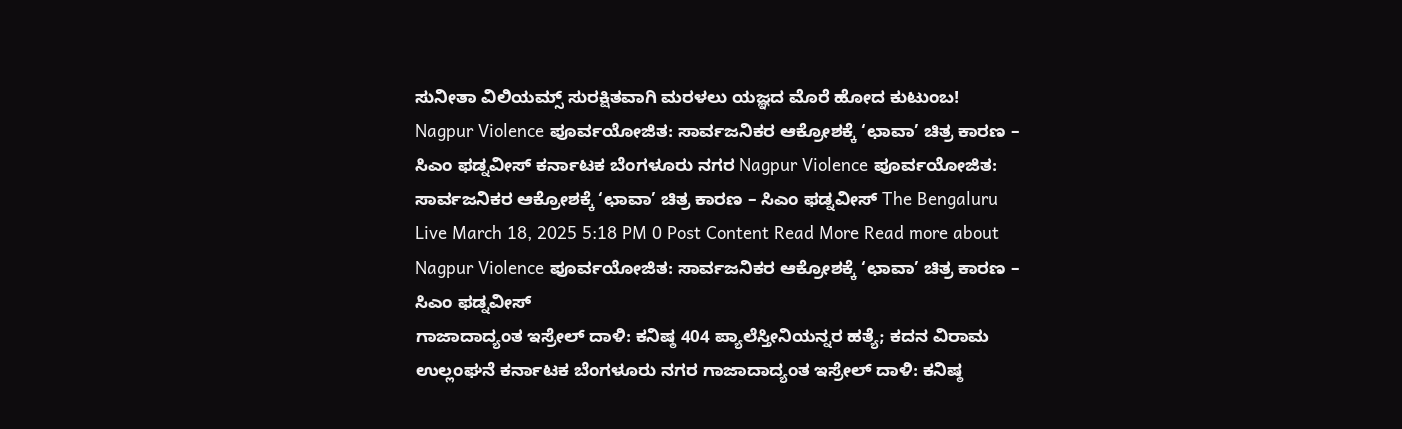ಸುನೀತಾ ವಿಲಿಯಮ್ಸ್ ಸುರಕ್ಷಿತವಾಗಿ ಮರಳಲು ಯಜ್ಞದ ಮೊರೆ ಹೋದ ಕುಟುಂಬ!
Nagpur Violence ಪೂರ್ವಯೋಜಿತ: ಸಾರ್ವಜನಿಕರ ಆಕ್ರೋಶಕ್ಕೆ ‘ಛಾವಾ’ ಚಿತ್ರ ಕಾರಣ – ಸಿಎಂ ಫಡ್ನವೀಸ್ ಕರ್ನಾಟಕ ಬೆಂಗಳೂರು ನಗರ Nagpur Violence ಪೂರ್ವಯೋಜಿತ: ಸಾರ್ವಜನಿಕರ ಆಕ್ರೋಶಕ್ಕೆ ‘ಛಾವಾ’ ಚಿತ್ರ ಕಾರಣ – ಸಿಎಂ ಫಡ್ನವೀಸ್ The Bengaluru Live March 18, 2025 5:18 PM 0 Post Content Read More Read more about Nagpur Violence ಪೂರ್ವಯೋಜಿತ: ಸಾರ್ವಜನಿಕರ ಆಕ್ರೋಶಕ್ಕೆ ‘ಛಾವಾ’ ಚಿತ್ರ ಕಾರಣ – ಸಿಎಂ ಫಡ್ನವೀಸ್
ಗಾಜಾದಾದ್ಯಂತ ಇಸ್ರೇಲ್ ದಾಳಿ: ಕನಿಷ್ಠ 404 ಪ್ಯಾಲೆಸ್ತೀನಿಯನ್ನರ ಹತ್ಯೆ; ಕದನ ವಿರಾಮ ಉಲ್ಲಂಘನೆ ಕರ್ನಾಟಕ ಬೆಂಗಳೂರು ನಗರ ಗಾಜಾದಾದ್ಯಂತ ಇಸ್ರೇಲ್ ದಾಳಿ: ಕನಿಷ್ಠ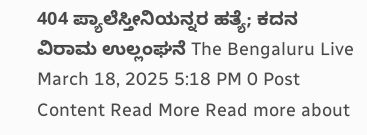404 ಪ್ಯಾಲೆಸ್ತೀನಿಯನ್ನರ ಹತ್ಯೆ; ಕದನ ವಿರಾಮ ಉಲ್ಲಂಘನೆ The Bengaluru Live March 18, 2025 5:18 PM 0 Post Content Read More Read more about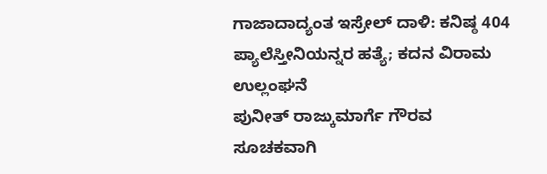ಗಾಜಾದಾದ್ಯಂತ ಇಸ್ರೇಲ್ ದಾಳಿ: ಕನಿಷ್ಠ 404 ಪ್ಯಾಲೆಸ್ತೀನಿಯನ್ನರ ಹತ್ಯೆ; ಕದನ ವಿರಾಮ ಉಲ್ಲಂಘನೆ
ಪುನೀತ್ ರಾಜ್ಕುಮಾರ್ಗೆ ಗೌರವ ಸೂಚಕವಾಗಿ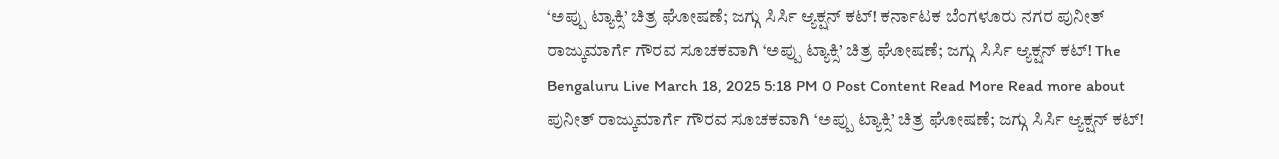‘ಅಪ್ಪು ಟ್ಯಾಕ್ಸಿ’ ಚಿತ್ರ ಘೋಷಣೆ; ಜಗ್ಗು ಸಿರ್ಸಿ ಆ್ಯಕ್ಷನ್ ಕಟ್! ಕರ್ನಾಟಕ ಬೆಂಗಳೂರು ನಗರ ಪುನೀತ್ ರಾಜ್ಕುಮಾರ್ಗೆ ಗೌರವ ಸೂಚಕವಾಗಿ ‘ಅಪ್ಪು ಟ್ಯಾಕ್ಸಿ’ ಚಿತ್ರ ಘೋಷಣೆ; ಜಗ್ಗು ಸಿರ್ಸಿ ಆ್ಯಕ್ಷನ್ ಕಟ್! The Bengaluru Live March 18, 2025 5:18 PM 0 Post Content Read More Read more about ಪುನೀತ್ ರಾಜ್ಕುಮಾರ್ಗೆ ಗೌರವ ಸೂಚಕವಾಗಿ ‘ಅಪ್ಪು ಟ್ಯಾಕ್ಸಿ’ ಚಿತ್ರ ಘೋಷಣೆ; ಜಗ್ಗು ಸಿರ್ಸಿ ಆ್ಯಕ್ಷನ್ ಕಟ್!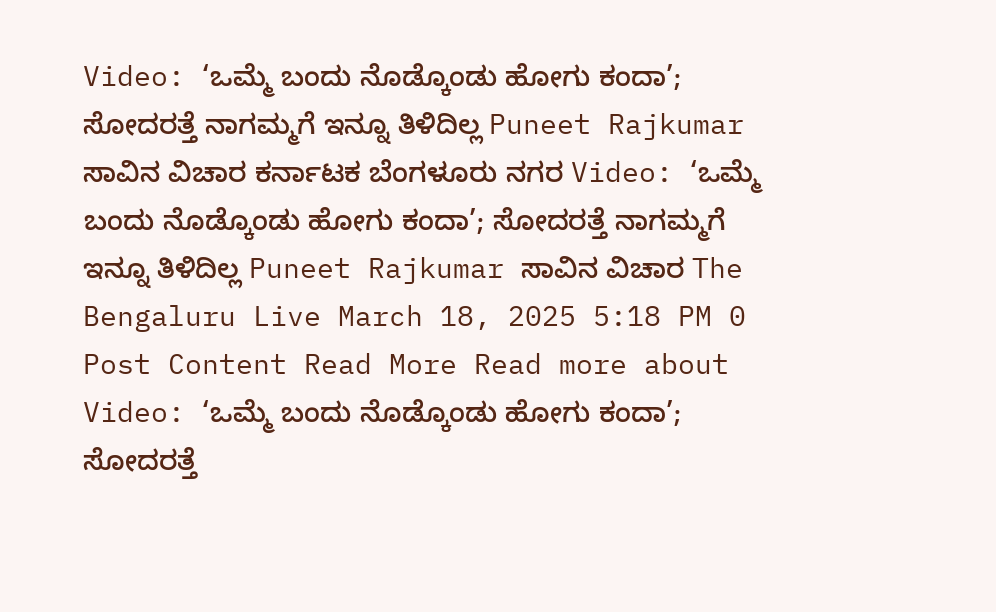Video: ‘ಒಮ್ಮೆ ಬಂದು ನೊಡ್ಕೊಂಡು ಹೋಗು ಕಂದಾ’; ಸೋದರತ್ತೆ ನಾಗಮ್ಮಗೆ ಇನ್ನೂ ತಿಳಿದಿಲ್ಲ Puneet Rajkumar ಸಾವಿನ ವಿಚಾರ ಕರ್ನಾಟಕ ಬೆಂಗಳೂರು ನಗರ Video: ‘ಒಮ್ಮೆ ಬಂದು ನೊಡ್ಕೊಂಡು ಹೋಗು ಕಂದಾ’; ಸೋದರತ್ತೆ ನಾಗಮ್ಮಗೆ ಇನ್ನೂ ತಿಳಿದಿಲ್ಲ Puneet Rajkumar ಸಾವಿನ ವಿಚಾರ The Bengaluru Live March 18, 2025 5:18 PM 0 Post Content Read More Read more about Video: ‘ಒಮ್ಮೆ ಬಂದು ನೊಡ್ಕೊಂಡು ಹೋಗು ಕಂದಾ’; ಸೋದರತ್ತೆ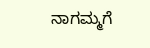ನಾಗಮ್ಮಗೆ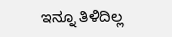ಇನ್ನೂ ತಿಳಿದಿಲ್ಲ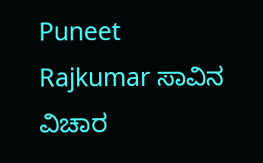Puneet Rajkumar ಸಾವಿನ ವಿಚಾರ